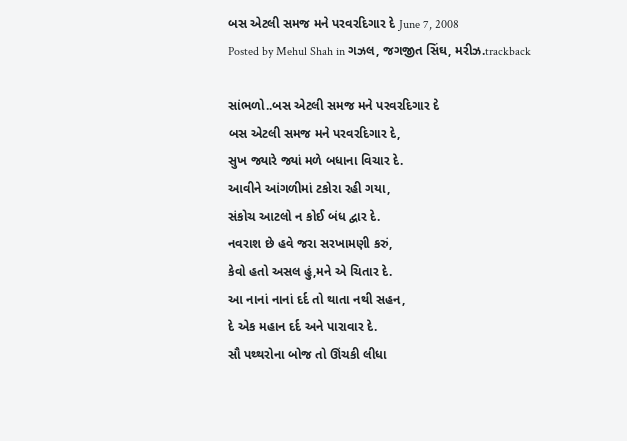બસ એટલી સમજ મને પરવરદિગાર દે June 7, 2008
Posted by Mehul Shah in ગઝલ, જગજીત સિંઘ, મરીઝ.trackback

સાંભળો..બસ એટલી સમજ મને પરવરદિગાર દે
બસ એટલી સમજ મને પરવરદિગાર દે,
સુખ જ્યારે જ્યાં મળે બધાના વિચાર દે.
આવીને આંગળીમાં ટકોરા રહી ગયા,
સંકોચ આટલો ન કોઈ બંધ દ્વાર દે.
નવરાશ છે હવે જરા સરખામણી કરું,
કેવો હતો અસલ હું,મને એ ચિતાર દે.
આ નાનાં નાનાં દર્દ તો થાતા નથી સહન,
દે એક મહાન દર્દ અને પારાવાર દે.
સૌ પથ્થરોના બોજ તો ઊંચકી લીધા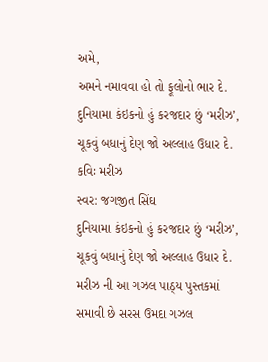અમે,
અમને નમાવવા હો તો ફૂલોનો ભાર દે.
દુનિયામા કંઇકનો હું કરજદાર છું ‘મરીઝ’,
ચૂકવું બધાનું દેણ જો અલ્લાહ ઉધાર દે.
કવિઃ મરીઝ
સ્વર: જગજીત સિંઘ
દુનિયામા કંઇકનો હું કરજદાર છું ‘મરીઝ’,
ચૂકવું બધાનું દેણ જો અલ્લાહ ઉધાર દે.
મરીઝ ની આ ગઝલ પાઠ્ય પુસ્તકમાં સમાવી છે સરસ ઉમદા ગઝલ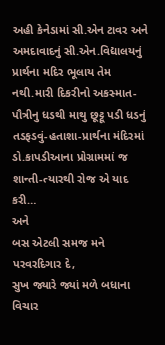અહી કેનેડામાં સી.એન ટાવર અને અમદાવાદનું સી.એન.વિદ્યાલયનું પ્રાર્થના મદિર ભૂલાય તેમ નથી.મારી દિકરીનો અકસ્માત-પૌત્રીનુ ધડથી માથુ છૂટ્ટૂ પડી ધડનું તડફડવું-હતાશા-પ્રાર્થના મંદિરમાં ડો.કાપડીઆના પ્રોગ્રામમાં જ શાન્તી-ત્યારથી રોજ એ યાદ કરી…
અને
બસ એટલી સમજ મને પરવરદિગાર દે,
સુખ જ્યારે જ્યાં મળે બધાના વિચાર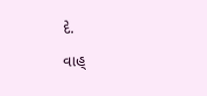દે.
વાહ્